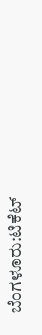ಬೆಂಗಳೂರು:ಟಿಕೆಟ್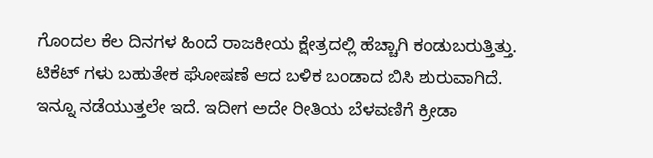ಗೊಂದಲ ಕೆಲ ದಿನಗಳ ಹಿಂದೆ ರಾಜಕೀಯ ಕ್ಷೇತ್ರದಲ್ಲಿ ಹೆಚ್ಚಾಗಿ ಕಂಡುಬರುತ್ತಿತ್ತು. ಟಿಕೆಟ್ ಗಳು ಬಹುತೇಕ ಘೋಷಣೆ ಆದ ಬಳಿಕ ಬಂಡಾದ ಬಿಸಿ ಶುರುವಾಗಿದೆ. ಇನ್ನೂ ನಡೆಯುತ್ತಲೇ ಇದೆ. ಇದೀಗ ಅದೇ ರೀತಿಯ ಬೆಳವಣಿಗೆ ಕ್ರೀಡಾ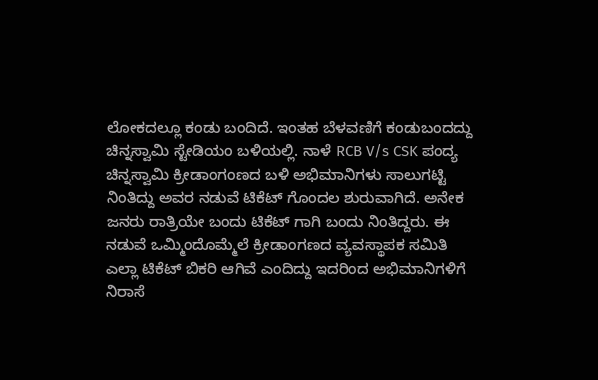ಲೋಕದಲ್ಲೂ ಕಂಡು ಬಂದಿದೆ. ಇಂತಹ ಬೆಳವಣಿಗೆ ಕಂಡುಬಂದದ್ದು ಚಿನ್ನಸ್ವಾಮಿ ಸ್ಟೇಡಿಯಂ ಬಳಿಯಲ್ಲಿ. ನಾಳೆ RCB V/s CSK ಪಂದ್ಯ
ಚಿನ್ನಸ್ವಾಮಿ ಕ್ರೀಡಾಂಗಂಣದ ಬಳಿ ಅಭಿಮಾನಿಗಳು ಸಾಲುಗಟ್ಟಿ ನಿಂತಿದ್ದು ಅವರ ನಡುವೆ ಟಿಕೆಟ್ ಗೊಂದಲ ಶುರುವಾಗಿದೆ. ಅನೇಕ ಜನರು ರಾತ್ರಿಯೇ ಬಂದು ಟಿಕೆಟ್ ಗಾಗಿ ಬಂದು ನಿಂತಿದ್ದರು. ಈ ನಡುವೆ ಒಮ್ಮಿಂದೊಮ್ಮೆಲೆ ಕ್ರೀಡಾಂಗಣದ ವ್ಯವಸ್ಥಾಪಕ ಸಮಿತಿ ಎಲ್ಲಾ ಟಿಕೆಟ್ ಬಿಕರಿ ಆಗಿವೆ ಎಂದಿದ್ದು ಇದರಿಂದ ಅಭಿಮಾನಿಗಳಿಗೆ ನಿರಾಸೆ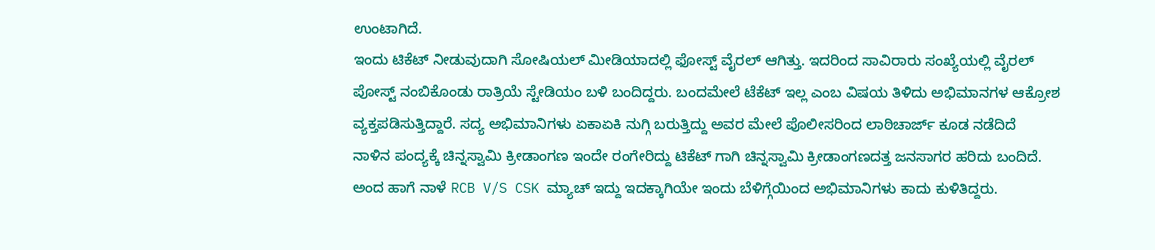ಉಂಟಾಗಿದೆ.
ಇಂದು ಟಿಕೆಟ್ ನೀಡುವುದಾಗಿ ಸೋಷಿಯಲ್ ಮೀಡಿಯಾದಲ್ಲಿ ಫೋಸ್ಟ್ ವೈರಲ್ ಆಗಿತ್ತು. ಇದರಿಂದ ಸಾವಿರಾರು ಸಂಖ್ಯೆಯಲ್ಲಿ ವೈರಲ್ ಪೋಸ್ಟ್ ನಂಬಿಕೊಂಡು ರಾತ್ರಿಯೆ ಸ್ಟೇಡಿಯಂ ಬಳಿ ಬಂದಿದ್ದರು. ಬಂದಮೇಲೆ ಟೆಕೆಟ್ ಇಲ್ಲ ಎಂಬ ವಿಷಯ ತಿಳಿದು ಅಭಿಮಾನಗಳ ಆಕ್ರೋಶ ವ್ಯಕ್ತಪಡಿಸುತ್ತಿದ್ದಾರೆ. ಸದ್ಯ ಅಭಿಮಾನಿಗಳು ಏಕಾಏಕಿ ನುಗ್ಗಿ ಬರುತ್ತಿದ್ದು ಅವರ ಮೇಲೆ ಪೊಲೀಸರಿಂದ ಲಾಠಿಚಾರ್ಜ್ ಕೂಡ ನಡೆದಿದೆ
ನಾಳಿನ ಪಂದ್ಯಕ್ಕೆ ಚಿನ್ನಸ್ವಾಮಿ ಕ್ರೀಡಾಂಗಣ ಇಂದೇ ರಂಗೇರಿದ್ದು ಟಿಕೆಟ್ ಗಾಗಿ ಚಿನ್ನಸ್ವಾಮಿ ಕ್ರೀಡಾಂಗಣದತ್ತ ಜನಸಾಗರ ಹರಿದು ಬಂದಿದೆ. ಅಂದ ಹಾಗೆ ನಾಳೆ RCB V/S CSK ಮ್ಯಾಚ್ ಇದ್ದು ಇದಕ್ಕಾಗಿಯೇ ಇಂದು ಬೆಳಿಗ್ಗೆಯಿಂದ ಅಭಿಮಾನಿಗಳು ಕಾದು ಕುಳಿತಿದ್ದರು.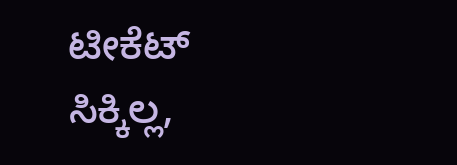ಟೀಕೆಟ್ ಸಿಕ್ಕಿಲ್ಲ,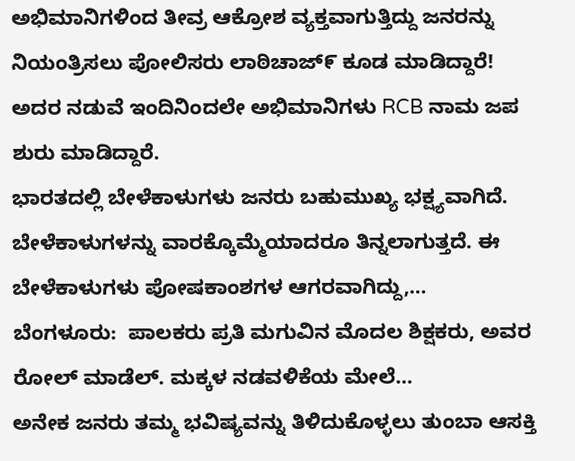ಅಭಿಮಾನಿಗಳಿಂದ ತೀವ್ರ ಆಕ್ರೋಶ ವ್ಯಕ್ತವಾಗುತ್ತಿದ್ದು ಜನರನ್ನು ನಿಯಂತ್ರಿಸಲು ಪೋಲಿಸರು ಲಾಠಿಚಾಜ್೯ ಕೂಡ ಮಾಡಿದ್ದಾರೆ! ಅದರ ನಡುವೆ ಇಂದಿನಿಂದಲೇ ಅಭಿಮಾನಿಗಳು RCB ನಾಮ ಜಪ ಶುರು ಮಾಡಿದ್ದಾರೆ.
ಭಾರತದಲ್ಲಿ ಬೇಳೆಕಾಳುಗಳು ಜನರು ಬಹುಮುಖ್ಯ ಭಕ್ಷ್ಯವಾಗಿದೆ. ಬೇಳೆಕಾಳುಗಳನ್ನು ವಾರಕ್ಕೊಮ್ಮೆಯಾದರೂ ತಿನ್ನಲಾಗುತ್ತದೆ. ಈ ಬೇಳೆಕಾಳುಗಳು ಪೋಷಕಾಂಶಗಳ ಆಗರವಾಗಿದ್ದು,…
ಬೆಂಗಳೂರು:  ಪಾಲಕರು ಪ್ರತಿ ಮಗುವಿನ ಮೊದಲ ಶಿಕ್ಷಕರು, ಅವರ ರೋಲ್ ಮಾಡೆಲ್. ಮಕ್ಕಳ ನಡವಳಿಕೆಯ ಮೇಲೆ…
ಅನೇಕ ಜನರು ತಮ್ಮ ಭವಿಷ್ಯವನ್ನು ತಿಳಿದುಕೊಳ್ಳಲು ತುಂಬಾ ಆಸಕ್ತಿ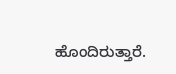ಹೊಂದಿರುತ್ತಾರೆ.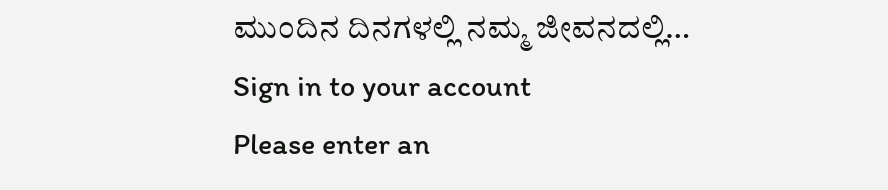ಮುಂದಿನ ದಿನಗಳಲ್ಲಿ ನಮ್ಮ ಜೀವನದಲ್ಲಿ…
Sign in to your account
Please enter an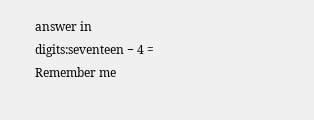answer in digits:seventeen − 4 =
Remember me